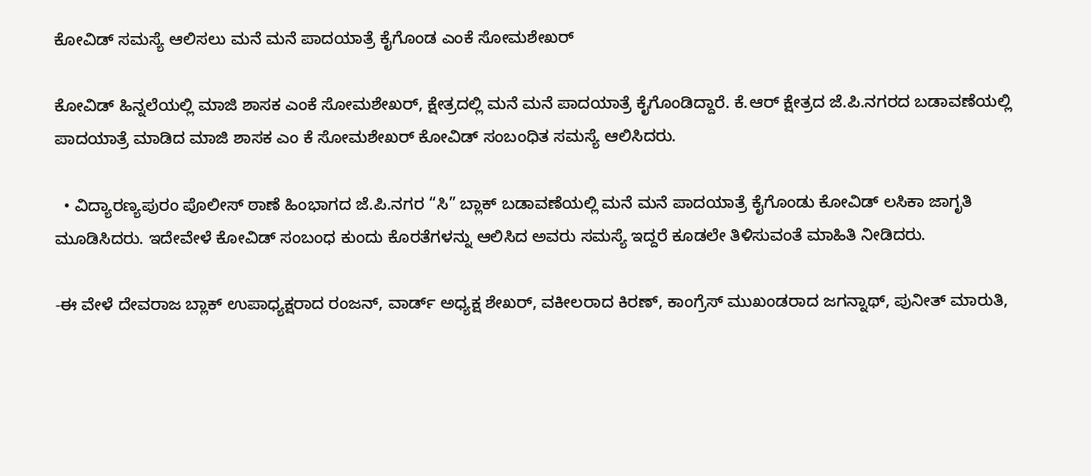ಕೋವಿಡ್ ಸಮಸ್ಯೆ ಆಲಿಸಲು ಮನೆ ಮನೆ ಪಾದಯಾತ್ರೆ ಕೈಗೊಂಡ ಎಂಕೆ ಸೋಮಶೇಖರ್

ಕೋವಿಡ್ ಹಿನ್ನಲೆಯಲ್ಲಿ ಮಾಜಿ ಶಾಸಕ‌ ಎಂಕೆ ಸೋಮಶೇಖರ್, ಕ್ಷೇತ್ರದಲ್ಲಿ ಮನೆ ಮನೆ ಪಾದಯಾತ್ರೆ ಕೈಗೊಂಡಿದ್ದಾರೆ. ಕೆ.ಆರ್ ಕ್ಷೇತ್ರದ ಜೆ.ಪಿ.ನಗರದ ಬಡಾವಣೆಯಲ್ಲಿ ಪಾದಯಾತ್ರೆ ಮಾಡಿದ ಮಾಜಿ ಶಾಸಕ ಎಂ ಕೆ ಸೋಮಶೇಖರ್ ಕೋವಿಡ್ ಸಂಬಂಧಿತ ಸಮಸ್ಯೆ ಆಲಿಸಿದರು.

  • ವಿದ್ಯಾರಣ್ಯಪುರಂ ಪೊಲೀಸ್ ಠಾಣೆ ಹಿಂಭಾಗದ ಜೆ.ಪಿ.ನಗರ “ಸಿ” ಬ್ಲಾಕ್ ಬಡಾವಣೆಯಲ್ಲಿ ಮನೆ ಮನೆ ಪಾದಯಾತ್ರೆ ಕೈಗೊಂಡು ಕೋವಿಡ್ ಲಸಿಕಾ ಜಾಗೃತಿ ಮೂಡಿಸಿದರು. ಇದೇವೇಳೆ ಕೋವಿಡ್ ಸಂಬಂಧ ಕುಂದು ಕೊರತೆಗಳನ್ನು ಆಲಿಸಿದ ಅವರು ಸಮಸ್ಯೆ ಇದ್ದರೆ ಕೂಡಲೇ ತಿಳಿಸುವಂತೆ ಮಾಹಿತಿ ನೀಡಿದರು.

-ಈ ವೇಳೆ ದೇವರಾಜ ಬ್ಲಾಕ್ ಉಪಾಧ್ಯಕ್ಷರಾದ ರಂಜನ್, ವಾರ್ಡ್ ಅಧ್ಯಕ್ಷ ಶೇಖರ್, ವಕೀಲರಾದ ಕಿರಣ್, ಕಾಂಗ್ರೆಸ್ ಮುಖಂಡರಾದ ಜಗನ್ನಾಥ್, ಪುನೀತ್ ಮಾರುತಿ,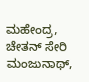ಮಹೇಂದ್ರ, ಚೇತನ್ ಸೇರಿ ಮಂಜುನಾಥ್,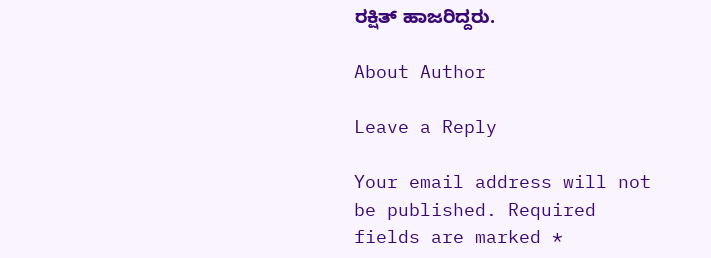ರಕ್ಷಿತ್ ಹಾಜರಿದ್ದರು.

About Author

Leave a Reply

Your email address will not be published. Required fields are marked *